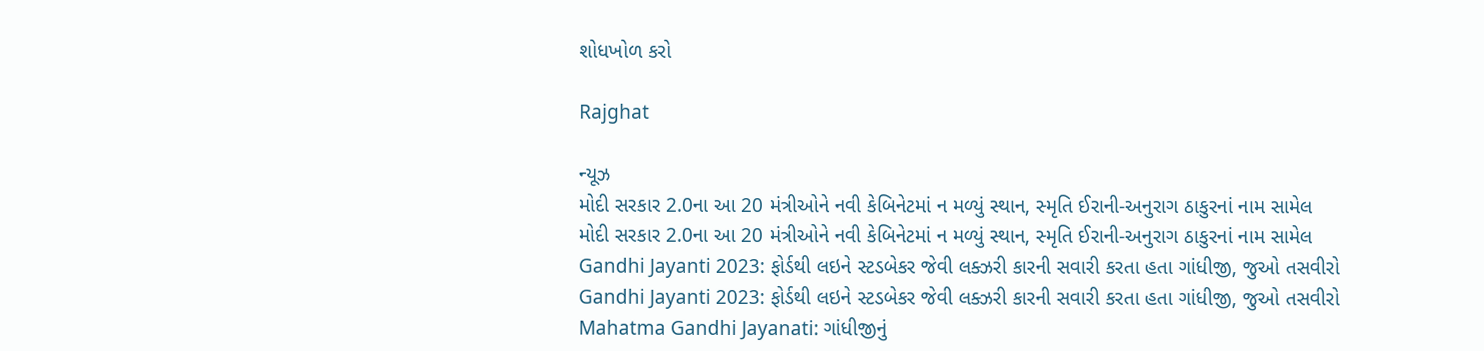શોધખોળ કરો

Rajghat

ન્યૂઝ
મોદી સરકાર 2.0ના આ 20 મંત્રીઓને નવી કેબિનેટમાં ન મળ્યું સ્થાન, સ્મૃતિ ઈરાની-અનુરાગ ઠાકુરનાં નામ સામેલ
મોદી સરકાર 2.0ના આ 20 મંત્રીઓને નવી કેબિનેટમાં ન મળ્યું સ્થાન, સ્મૃતિ ઈરાની-અનુરાગ ઠાકુરનાં નામ સામેલ
Gandhi Jayanti 2023: ફોર્ડથી લઇને સ્ટડબેકર જેવી લક્ઝરી કારની સવારી કરતા હતા ગાંધીજી, જુઓ તસવીરો
Gandhi Jayanti 2023: ફોર્ડથી લઇને સ્ટડબેકર જેવી લક્ઝરી કારની સવારી કરતા હતા ગાંધીજી, જુઓ તસવીરો
Mahatma Gandhi Jayanati: ગાંધીજીનું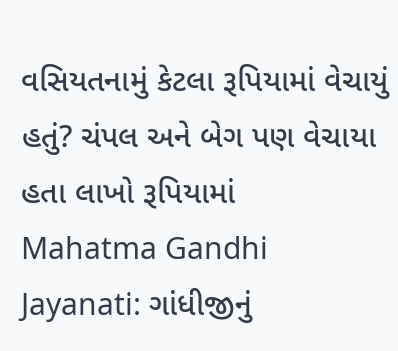વસિયતનામું કેટલા રૂપિયામાં વેચાયું હતું? ચંપલ અને બેગ પણ વેચાયા હતા લાખો રૂપિયામાં
Mahatma Gandhi Jayanati: ગાંધીજીનું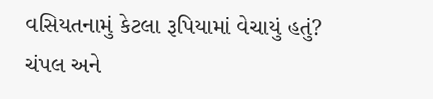વસિયતનામું કેટલા રૂપિયામાં વેચાયું હતું? ચંપલ અને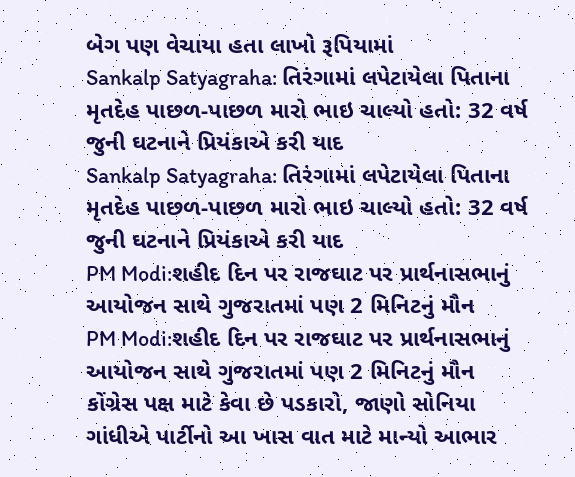બેગ પણ વેચાયા હતા લાખો રૂપિયામાં
Sankalp Satyagraha: તિરંગામાં લપેટાયેલા પિતાના મૃતદેહ પાછળ-પાછળ મારો ભાઇ ચાલ્યો હતો: 32 વર્ષ જુની ઘટનાને પ્રિયંકાએ કરી યાદ
Sankalp Satyagraha: તિરંગામાં લપેટાયેલા પિતાના મૃતદેહ પાછળ-પાછળ મારો ભાઇ ચાલ્યો હતો: 32 વર્ષ જુની ઘટનાને પ્રિયંકાએ કરી યાદ
PM Modi:શહીદ દિન પર રાજઘાટ પર પ્રાર્થનાસભાનું આયોજન સાથે ગુજરાતમાં પણ 2 મિનિટનું મૌન
PM Modi:શહીદ દિન પર રાજઘાટ પર પ્રાર્થનાસભાનું આયોજન સાથે ગુજરાતમાં પણ 2 મિનિટનું મૌન
કોંગ્રેસ પક્ષ માટે કેવા છે પડકારો, જાણો સોનિયા ગાંધીએ પાર્ટીનો આ ખાસ વાત માટે માન્યો આભાર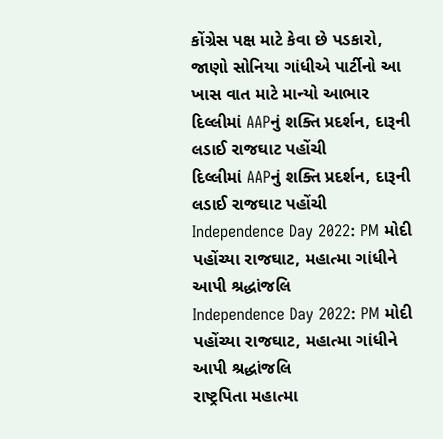કોંગ્રેસ પક્ષ માટે કેવા છે પડકારો, જાણો સોનિયા ગાંધીએ પાર્ટીનો આ ખાસ વાત માટે માન્યો આભાર
દિલ્લીમાં AAPનું શક્તિ પ્રદર્શન, દારૂની લડાઈ રાજઘાટ પહોંચી
દિલ્લીમાં AAPનું શક્તિ પ્રદર્શન, દારૂની લડાઈ રાજઘાટ પહોંચી
Independence Day 2022: PM મોદી પહોંચ્યા રાજઘાટ, મહાત્મા ગાંધીને આપી શ્રદ્ધાંજલિ
Independence Day 2022: PM મોદી પહોંચ્યા રાજઘાટ, મહાત્મા ગાંધીને આપી શ્રદ્ધાંજલિ
રાષ્ટ્રપિતા મહાત્મા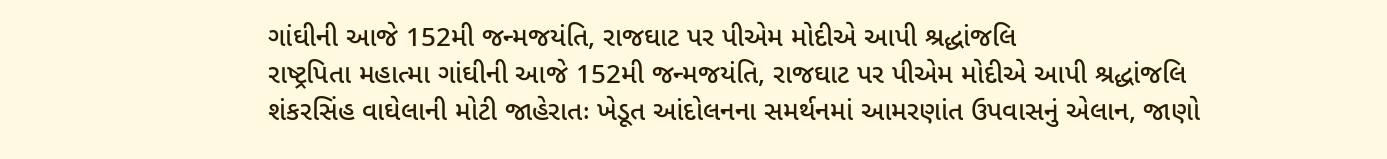ગાંઘીની આજે 152મી જન્મજયંતિ, રાજઘાટ પર પીએમ મોદીએ આપી શ્રદ્ધાંજલિ
રાષ્ટ્રપિતા મહાત્મા ગાંઘીની આજે 152મી જન્મજયંતિ, રાજઘાટ પર પીએમ મોદીએ આપી શ્રદ્ધાંજલિ
શંકરસિંહ વાઘેલાની મોટી જાહેરાતઃ ખેડૂત આંદોલનના સમર્થનમાં આમરણાંત ઉપવાસનું એલાન, જાણો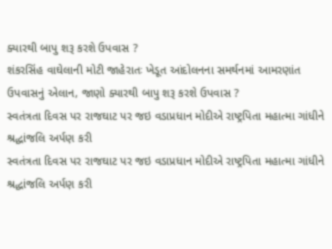ક્યારથી બાપુ શરૂ કરશે ઉપવાસ ?
શંકરસિંહ વાઘેલાની મોટી જાહેરાતઃ ખેડૂત આંદોલનના સમર્થનમાં આમરણાંત ઉપવાસનું એલાન, જાણો ક્યારથી બાપુ શરૂ કરશે ઉપવાસ ?
સ્વતંત્રતા દિવસ પર રાજઘાટ પર જઇ વડાપ્રધાન મોદીએ રાષ્ટ્રપિતા મહાત્મા ગાંધીને શ્રદ્ધાંજલિ અર્પણ કરી
સ્વતંત્રતા દિવસ પર રાજઘાટ પર જઇ વડાપ્રધાન મોદીએ રાષ્ટ્રપિતા મહાત્મા ગાંધીને શ્રદ્ધાંજલિ અર્પણ કરી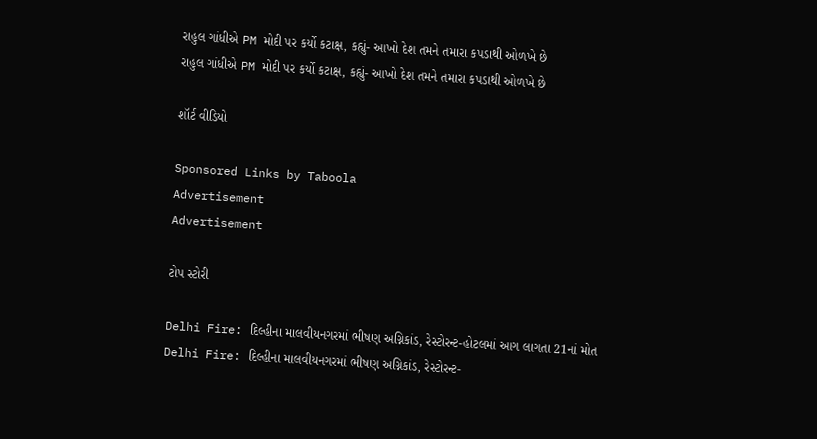રાહુલ ગાંધીએ PM મોદી પર કર્યો કટાક્ષ, કહ્યું- આખો દેશ તમને તમારા કપડાથી ઓળખે છે
રાહુલ ગાંધીએ PM મોદી પર કર્યો કટાક્ષ, કહ્યું- આખો દેશ તમને તમારા કપડાથી ઓળખે છે

શૉર્ટ વીડિયો

Sponsored Links by Taboola
Advertisement
Advertisement

ટોપ સ્ટોરી

Delhi Fire: દિલ્હીના માલવીયનગરમાં ભીષણ અગ્નિકાંડ, રેસ્ટોરન્ટ-હોટલમાં આગ લાગતા 21નાં મોત
Delhi Fire: દિલ્હીના માલવીયનગરમાં ભીષણ અગ્નિકાંડ, રેસ્ટોરન્ટ-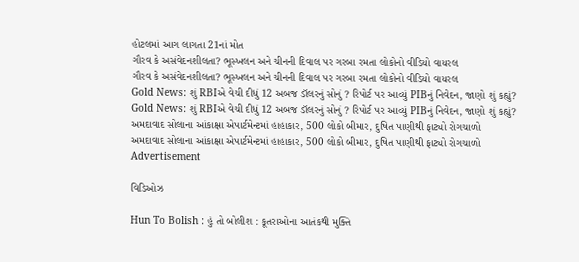હોટલમાં આગ લાગતા 21નાં મોત
ગૌરવ કે અસંવેદનશીલતા? ભૂસ્ખલન અને ચીનની દિવાલ પર ગરબા રમતા લોકોનો વીડિયો વાયરલ
ગૌરવ કે અસંવેદનશીલતા? ભૂસ્ખલન અને ચીનની દિવાલ પર ગરબા રમતા લોકોનો વીડિયો વાયરલ
Gold News: શું RBIએ વેચી દીધું 12 અબજ ડૉલરનું સોનું ? રિપોર્ટ પર આવ્યું PIBનું નિવેદન, જાણો શું કહ્યું?
Gold News: શું RBIએ વેચી દીધું 12 અબજ ડૉલરનું સોનું ? રિપોર્ટ પર આવ્યું PIBનું નિવેદન, જાણો શું કહ્યું?
અમદાવાદ સોલાના આંકાક્ષા એપાર્ટમેન્ટમાં હાહાકાર, 500 લોકો બીમાર, દુષિત પાણીથી ફાટ્યો રોગચાળો
અમદાવાદ સોલાના આંકાક્ષા એપાર્ટમેન્ટમાં હાહાકાર, 500 લોકો બીમાર, દુષિત પાણીથી ફાટ્યો રોગચાળો
Advertisement

વિડિઓઝ

Hun To Bolish : હું તો બોલીશ : કૂતરાઓના આતંકથી મુક્તિ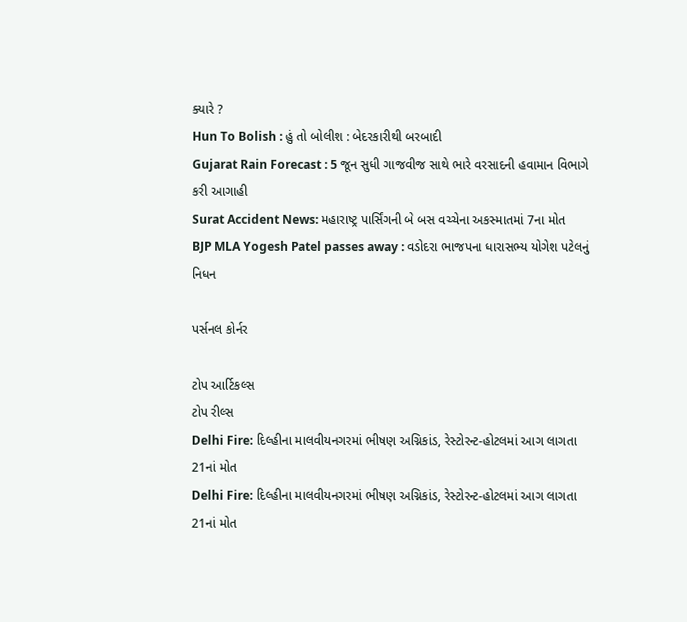ક્યારે ?
Hun To Bolish : હું તો બોલીશ : બેદરકારીથી બરબાદી
Gujarat Rain Forecast : 5 જૂન સુધી ગાજવીજ સાથે ભારે વરસાદની હવામાન વિભાગે કરી આગાહી
Surat Accident News: મહારાષ્ટ્ર પાર્સિંગની બે બસ વચ્ચેના અકસ્માતમાં 7ના મોત
BJP MLA Yogesh Patel passes away : વડોદરા ભાજપના ધારાસભ્ય યોગેશ પટેલનું નિધન

પર્સનલ કોર્નર

ટોપ આર્ટિકલ્સ
ટોપ રીલ્સ
Delhi Fire: દિલ્હીના માલવીયનગરમાં ભીષણ અગ્નિકાંડ, રેસ્ટોરન્ટ-હોટલમાં આગ લાગતા 21નાં મોત
Delhi Fire: દિલ્હીના માલવીયનગરમાં ભીષણ અગ્નિકાંડ, રેસ્ટોરન્ટ-હોટલમાં આગ લાગતા 21નાં મોત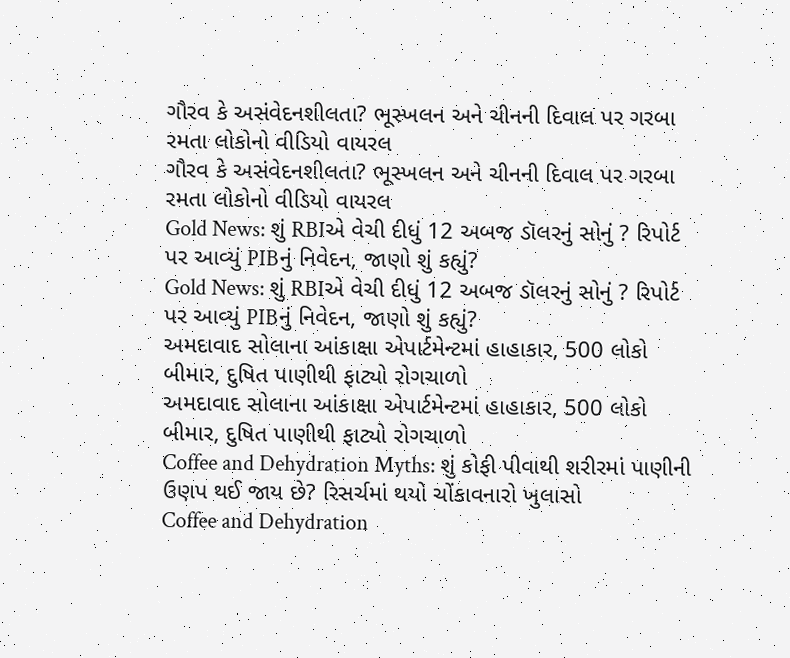ગૌરવ કે અસંવેદનશીલતા? ભૂસ્ખલન અને ચીનની દિવાલ પર ગરબા રમતા લોકોનો વીડિયો વાયરલ
ગૌરવ કે અસંવેદનશીલતા? ભૂસ્ખલન અને ચીનની દિવાલ પર ગરબા રમતા લોકોનો વીડિયો વાયરલ
Gold News: શું RBIએ વેચી દીધું 12 અબજ ડૉલરનું સોનું ? રિપોર્ટ પર આવ્યું PIBનું નિવેદન, જાણો શું કહ્યું?
Gold News: શું RBIએ વેચી દીધું 12 અબજ ડૉલરનું સોનું ? રિપોર્ટ પર આવ્યું PIBનું નિવેદન, જાણો શું કહ્યું?
અમદાવાદ સોલાના આંકાક્ષા એપાર્ટમેન્ટમાં હાહાકાર, 500 લોકો બીમાર, દુષિત પાણીથી ફાટ્યો રોગચાળો
અમદાવાદ સોલાના આંકાક્ષા એપાર્ટમેન્ટમાં હાહાકાર, 500 લોકો બીમાર, દુષિત પાણીથી ફાટ્યો રોગચાળો
Coffee and Dehydration Myths: શું કોફી પીવાથી શરીરમાં પાણીની ઉણપ થઈ જાય છે? રિસર્ચમાં થયો ચોંકાવનારો ખુલાસો
Coffee and Dehydration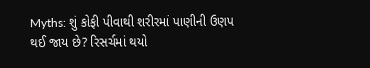Myths: શું કોફી પીવાથી શરીરમાં પાણીની ઉણપ થઈ જાય છે? રિસર્ચમાં થયો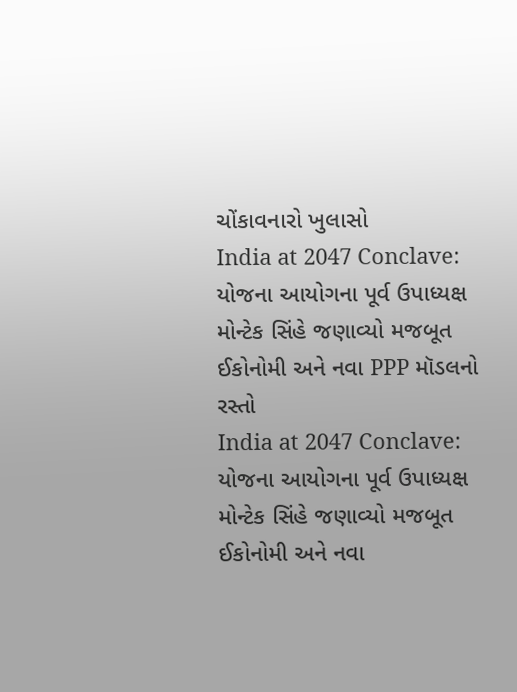ચોંકાવનારો ખુલાસો
India at 2047 Conclave: યોજના આયોગના પૂર્વ ઉપાધ્યક્ષ મોન્ટેક સિંહે જણાવ્યો મજબૂત ઈકોનોમી અને નવા PPP મૉડલનો રસ્તો
India at 2047 Conclave: યોજના આયોગના પૂર્વ ઉપાધ્યક્ષ મોન્ટેક સિંહે જણાવ્યો મજબૂત ઈકોનોમી અને નવા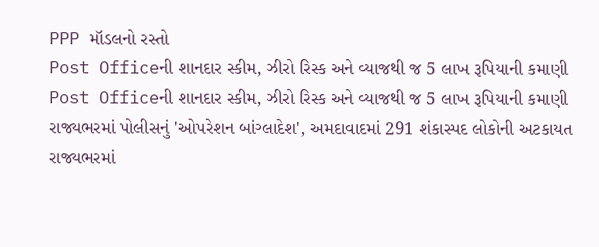PPP મૉડલનો રસ્તો
Post Officeની શાનદાર સ્કીમ, ઝીરો રિસ્ક અને વ્યાજથી જ 5 લાખ રૂપિયાની કમાણી
Post Officeની શાનદાર સ્કીમ, ઝીરો રિસ્ક અને વ્યાજથી જ 5 લાખ રૂપિયાની કમાણી
રાજ્યભરમાં પોલીસનું 'ઓપરેશન બાંગ્લાદેશ', અમદાવાદમાં 291 શંકાસ્પદ લોકોની અટકાયત
રાજ્યભરમાં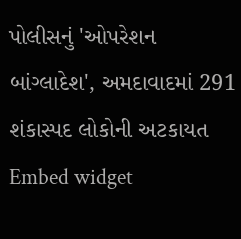પોલીસનું 'ઓપરેશન બાંગ્લાદેશ', અમદાવાદમાં 291 શંકાસ્પદ લોકોની અટકાયત
Embed widget